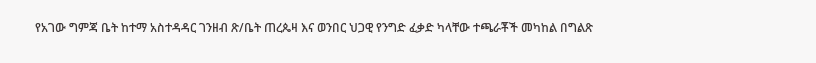የአገው ግምጃ ቤት ከተማ አስተዳዳር ገንዘብ ጽ/ቤት ጠረጴዛ እና ወንበር ህጋዊ የንግድ ፈቃድ ካላቸው ተጫራቾች መካከል በግልጽ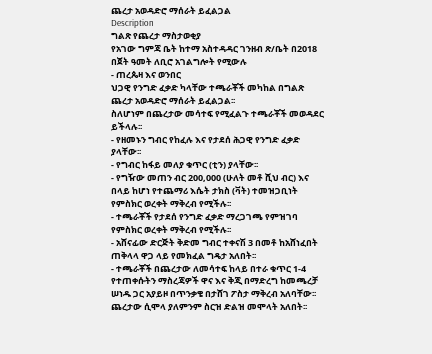ጨረታ አወዳድሮ ማሰራት ይፈልጋል
Description
ግልጽ የጨረታ ማስታወቂያ
የአገው ግምጃ ቤት ከተማ አስተዳዳር ገንዘብ ጽ/ቤት በ2018 በጀት ዓመት ለቢሮ አገልግሎት የሚውሉ
- ጠረጴዛ እና ወንበር
ህጋዊ የንግድ ፈቃድ ካላቸው ተጫራቾች መካከል በግልጽ ጨረታ አወዳድሮ ማሰራት ይፈልጋል፡፡
ስለሆነም በጨረታው መሳተፍ የሚፈልጉ ተጫራቾች መወዳደር ይችላሉ፡፡
- የዘመኑን ግብር የከፈሉ እና የታደሰ ሕጋዊ የንግድ ፈቃድ ያላቸው፡፡
- የግብር ከፋይ መለያ ቁጥር (ቲን) ያላቸው፡፡
- የግዥው መጠን ብር 200,000 (ሁለት መቶ ሺህ ብር) እና በላይ ከሆነ የተጨማሪ እሴት ታክስ (ቫት) ተመዝጋቢነት የምስክር ወረቀት ማቅረብ የሚችሉ፡፡
- ተጫራቾች የታደሰ የንግድ ፈቃድ ማረጋገጫ የምዝገባ የምስክር ወረቀት ማቅረብ የሚችሉ፡፡
- አሸናፊው ድርጅት ቅድመ ግብር ተቀናሽ 3 በመቶ ከአሸነፈበት ጠቅላላ ዋጋ ላይ የመክፈል ግዴታ አለበት፡፡
- ተጫራቾች በጨረታው ለመሳተፍ ከላይ በተራ ቁጥር 1-4 የተጠቀሱትን ማስረጃዎች ዋና እና ቅጂ በማድረግ ከመጫረቻ ሠነዱ ጋር አያይዞ በጥንቃቄ በታሸገ ፖስታ ማቅረብ አለባቸው፡፡ ጨረታው ሲሞላ ያለምንም ስርዝ ድልዝ መሞላት አለበት፡፡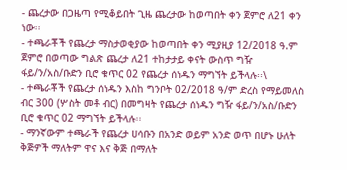- ጨረታው በጋዜጣ የሚቆይበት ጊዜ ጨረታው ከወጣበት ቀን ጀምሮ ለ21 ቀን ነው፡፡
- ተጫራቾች የጨረታ ማስታወቂያው ከወጣበት ቀን ሚያዚያ 12/2018 ዓ.ም ጀምሮ በወጣው ግልጽ ጨረታ ለ21 ተከታታይ ቀናት ውስጥ ግዥ ፋይ/ን/አስ/ቡድን ቢሮ ቁጥር 02 የጨረታ ሰነዱን ማግኘት ይችላሉ፡፡\
- ተጫራቾች የጨረታ ሰነዱን እስከ ግንቦት 02/2018 ዓ/ም ድረስ የማይመለስ ብር 300 (ሦስት መቶ ብር) በመግዛት የጨረታ ሰነዱን ግዥ ፋይ/ን/አስ/ቡድን ቢሮ ቁጥር 02 ማግኘት ይችላሉ፡፡
- ማንኛውም ተጫራች የጨረታ ሀሳቡን በአንድ ወይም አንድ ወጥ በሆኑ ሁለት ቅጅዎች ማለትም ዋና እና ቅጅ በማለት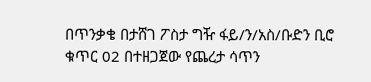በጥንቃቄ በታሸገ ፖስታ ግዥ ፋይ/ን/አስ/ቡድን ቢሮ ቁጥር 02 በተዘጋጀው የጨረታ ሳጥን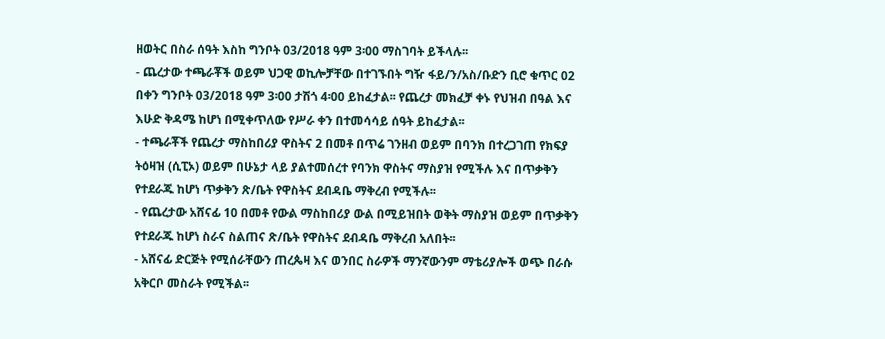ዘወትር በስራ ሰዓት እስከ ግንቦት 03/2018 ዓም 3፡00 ማስገባት ይችላሉ፡፡
- ጨረታው ተጫራቾች ወይም ህጋዊ ወኪሎቻቸው በተገኙበት ግዥ ፋይ/ን/አስ/ቡድን ቢሮ ቁጥር 02 በቀን ግንቦት 03/2018 ዓም 3፡00 ታሽጎ 4፡00 ይከፈታል፡፡ የጨረታ መክፈቻ ቀኑ የህዝብ በዓል እና እሁድ ቅዳሜ ከሆነ በሚቀጥለው የሥራ ቀን በተመሳሳይ ሰዓት ይከፈታል፡፡
- ተጫራቾች የጨረታ ማስከበሪያ ዋስትና 2 በመቶ በጥሬ ገንዘብ ወይም በባንክ በተረጋገጠ የክፍያ ትዕዛዝ (ሲፒኦ) ወይም በሁኔታ ላይ ያልተመሰረተ የባንክ ዋስትና ማስያዝ የሚችሉ እና በጥቃቅን የተደራጁ ከሆነ ጥቃቅን ጽ/ቤት የዋስትና ደብዳቤ ማቅረብ የሚችሉ፡፡
- የጨረታው አሸናፊ 10 በመቶ የውል ማስከበሪያ ውል በሚይዝበት ወቅት ማስያዝ ወይም በጥቃቅን የተደራጁ ከሆነ ስራና ስልጠና ጽ/ቤት የዋስትና ደብዳቤ ማቅረብ አለበት፡፡
- አሸናፊ ድርጅት የሚሰራቸውን ጠረጴዛ እና ወንበር ስራዎች ማንኛውንም ማቴሪያሎች ወጭ በራሱ አቅርቦ መስራት የሚችል፡፡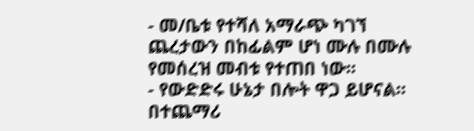- መ/ቤቱ የተሻለ አማራጭ ካገኘ ጨረታውን በከፊልም ሆነ ሙሉ በሙሉ የመሰረዝ መብቱ የተጠበ ነው፡፡
- የውድድሩ ሁኔታ በሎት ዋጋ ይሆናል፡፡ በተጨማሪ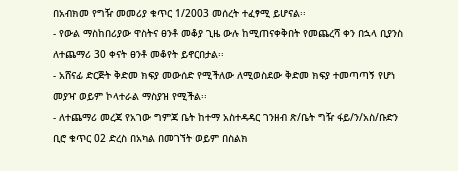በአብክመ የግዥ መመሪያ ቁጥር 1/2003 መሰረት ተፈፃሚ ይሆናል፡፡
- የውል ማስከበሪያው ዋስትና ፀንቶ መቆያ ጊዜ ውሉ ከሚጠናቀቅበት የመጨረሻ ቀን በኋላ ቢያንስ ለተጨማሪ 30 ቀናት ፀንቶ መቆየት ይኖርበታል፡፡
- አሸናፊ ድርጅት ቅድመ ክፍያ መውሰድ የሚችለው ለሚወስደው ቅድመ ክፍያ ተመጣጣኝ የሆነ መያዣ ወይም ኮላተራል ማስያዝ የሚችል፡፡
- ለተጨማሪ መረጃ የአገው ግምጃ ቤት ከተማ አስተዳዳር ገንዘብ ጽ/ቤት ግዥ ፋይ/ን/አስ/ቡድን ቢሮ ቁጥር 02 ድረስ በአካል በመገኘት ወይም በስልክ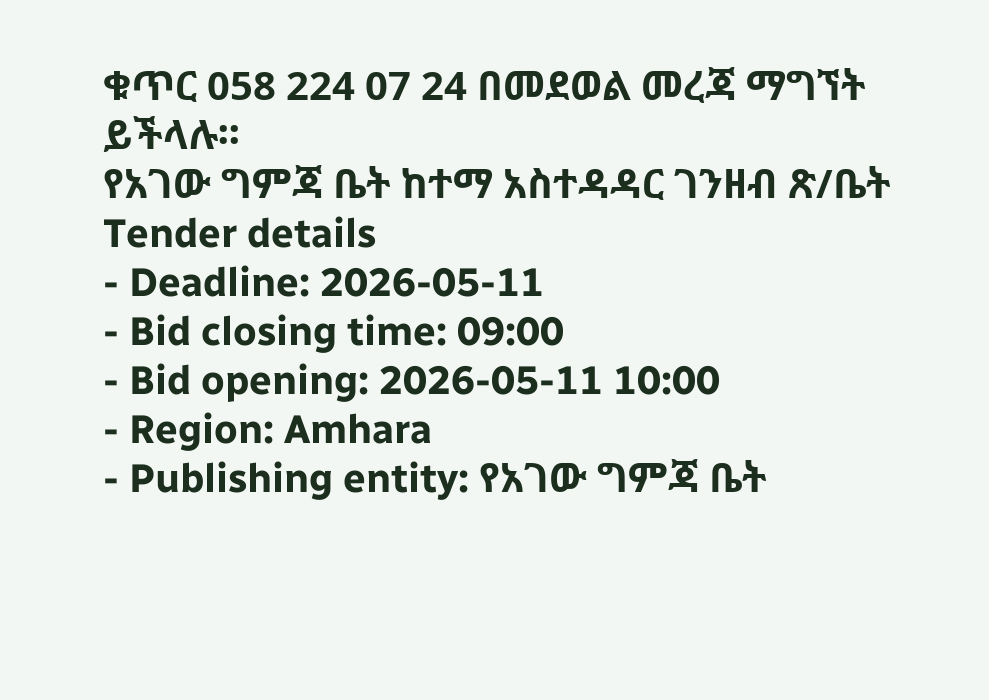ቁጥር 058 224 07 24 በመደወል መረጃ ማግኘት ይችላሉ፡፡
የአገው ግምጃ ቤት ከተማ አስተዳዳር ገንዘብ ጽ/ቤት
Tender details
- Deadline: 2026-05-11
- Bid closing time: 09:00
- Bid opening: 2026-05-11 10:00
- Region: Amhara
- Publishing entity: የአገው ግምጃ ቤት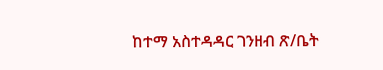ከተማ አስተዳዳር ገንዘብ ጽ/ቤት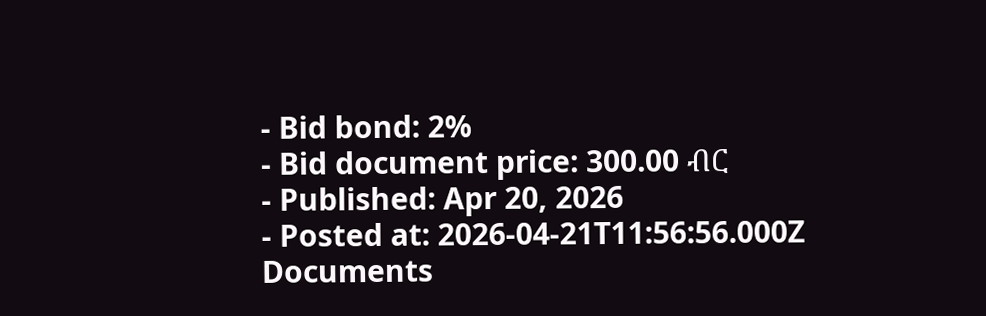- Bid bond: 2%
- Bid document price: 300.00 ብር
- Published: Apr 20, 2026
- Posted at: 2026-04-21T11:56:56.000Z
Documents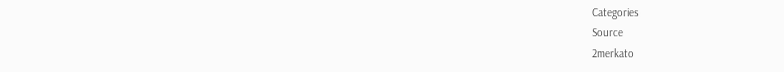Categories
Source
2merkato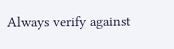Always verify against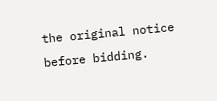the original notice before bidding.